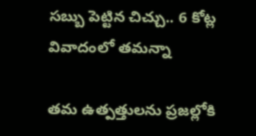సబ్బు పెట్టిన చిచ్చు.. 6 కోట్ల వివాదంలో తమన్నా

తమ ఉత్పత్తులను ప్రజల్లోకి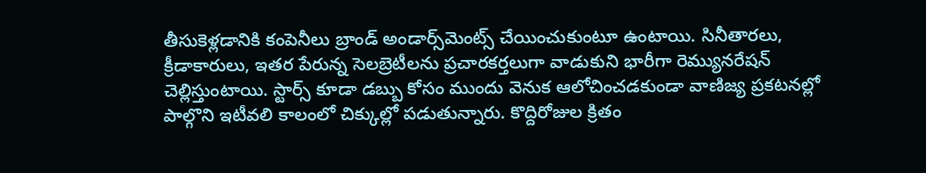తీసుకెళ్లడానికి కంపెనీలు బ్రాండ్ అండార్స్‌మెంట్స్ చేయించుకుంటూ ఉంటాయి. సినీతారలు, క్రీడాకారులు, ఇతర పేరున్న సెలబ్రెటీలను ప్రచారకర్తలుగా వాడుకుని భారీగా రెమ్యునరేషన్ చెల్లిస్తుంటాయి. స్టార్స్ కూడా డబ్బు కోసం ముందు వెనుక ఆలోచించడకుండా వాణిజ్య ప్రకటనల్లో పాల్గొని ఇటీవలి కాలంలో చిక్కుల్లో పడుతున్నారు. కొద్దిరోజుల క్రితం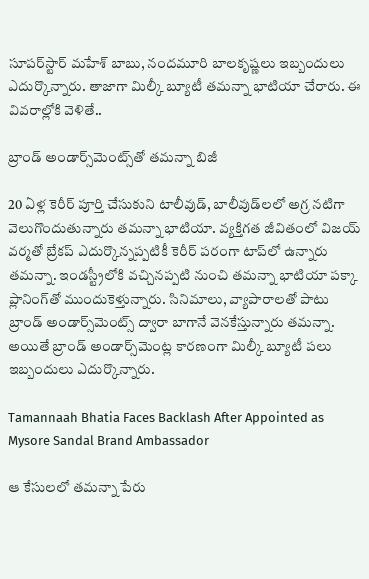సూపర్‌స్టార్ మహేశ్ బాబు, నందమూరి బాలకృష్ణలు ఇబ్బందులు ఎదుర్కొన్నారు. తాజాగా మిల్కీ బ్యూటీ తమన్నా భాటియా చేరారు. ఈ వివరాల్లోకి వెళితే..

బ్రాండ్ అండార్స్‌మెంట్స్‌తో తమన్నా బిజీ

20 ఏళ్ల కెరీర్ పూర్తి చేసుకుని టాలీవుడ్, బాలీవుడ్‌లలో అగ్ర నటిగా వెలుగొందుతున్నారు తమన్నా భాటియా. వ్యక్తిగత జీవితంలో విజయ్ వర్మతో బ్రేకప్ ఎదుర్కొన్నప్పటికీ కెరీర్ పరంగా టాప్‌లో ఉన్నారు తమన్నా. ఇండస్ట్రీలోకి వచ్చినప్పటి నుంచి తమన్నా భాటియా పక్కా ప్లానింగ్‌తో ముందుకెళ్తున్నారు. సినిమాలు, వ్యాపారాలతో పాటు బ్రాండ్ అండార్స్‌మెంట్స్ ద్వారా బాగానే వెనకేస్తున్నారు తమన్నా. అయితే బ్రాండ్ అండార్స్‌మెంట్ల కారణంగా మిల్కీ బ్యూటీ పలు ఇబ్బందులు ఎదుర్కొన్నారు.

Tamannaah Bhatia Faces Backlash After Appointed as Mysore Sandal Brand Ambassador

ఆ కేసులలో తమన్నా పేరు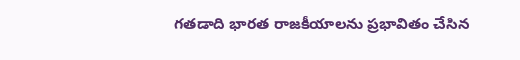గతడాది భారత రాజకీయాలను ప్రభావితం చేసిన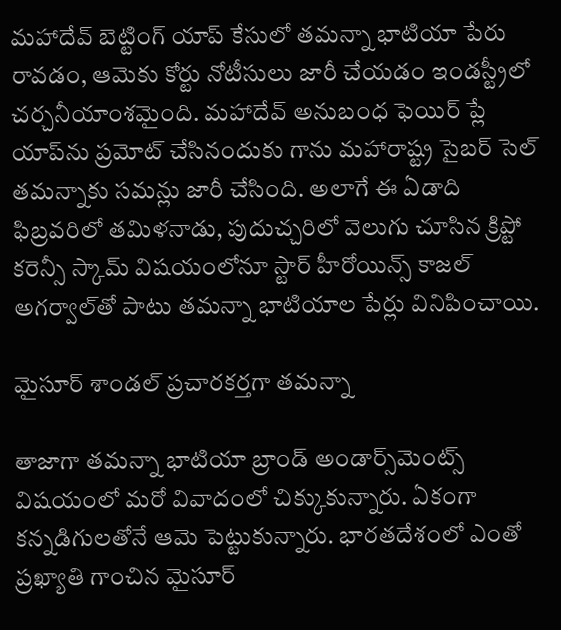మహాదేవ్ బెట్టింగ్ యాప్ కేసులో తమన్నా భాటియా పేరు రావడం, ఆమెకు కోర్టు నోటీసులు జారీ చేయడం ఇండస్ట్రీలో చర్చనీయాంశమైంది. మహాదేవ్ అనుబంధ ఫెయిర్ ప్లే యాప్‌ను ప్రమోట్ చేసినందుకు గాను మహారాష్ట్ర సైబర్ సెల్ తమన్నాకు సమన్లు జారీ చేసింది. అలాగే ఈ ఏడాది ఫిబ్రవరిలో తమిళనాడు, పుదుచ్చరిలో వెలుగు చూసిన క్రిప్టో కరెన్సీ స్కామ్‌ విషయంలోనూ స్టార్ హీరోయిన్స్ కాజల్ అగర్వాల్‌తో పాటు తమన్నా భాటియాల పేర్లు వినిపించాయి.

మైసూర్ శాండల్ ప్రచారకర్తగా తమన్నా

తాజాగా తమన్నా భాటియా బ్రాండ్ అండార్స్‌మెంట్స్ విషయంలో మరో వివాదంలో చిక్కుకున్నారు. ఏకంగా కన్నడిగులతోనే ఆమె పెట్టుకున్నారు. భారతదేశంలో ఎంతో ప్రఖ్యాతి గాంచిన మైసూర్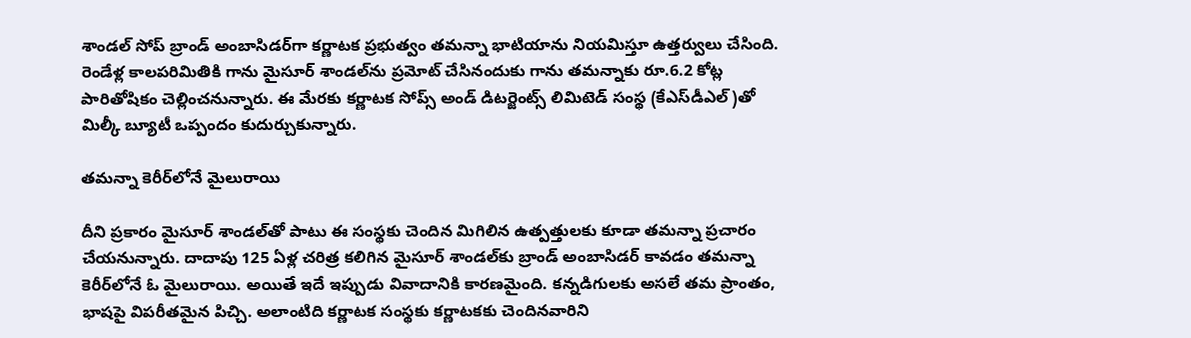శాండల్ సోప్ బ్రాండ్ అంబాసిడర్‌గా కర్ణాటక ప్రభుత్వం తమన్నా భాటియాను నియమిస్తూ ఉత్తర్వులు చేసింది. రెండేళ్ల కాలపరిమితికి గాను మైసూర్ శాండల్‌ను ప్రమోట్ చేసినందుకు గాను తమన్నాకు రూ.6.2 కోట్ల పారితోషికం చెల్లించనున్నారు. ఈ మేరకు కర్ణాటక సోప్స్ అండ్ డిటర్జెంట్స్ లిమిటెడ్ సంస్థ (కేఎస్‌డీఎల్)తో మిల్కీ బ్యూటీ ఒప్పందం కుదుర్చుకున్నారు.

తమన్నా కెరీర్‌లోనే మైలురాయి

దీని ప్రకారం మైసూర్ శాండల్‌తో పాటు ఈ సంస్థకు చెందిన మిగిలిన ఉత్పత్తులకు కూడా తమన్నా ప్రచారం చేయనున్నారు. దాదాపు 125 ఏళ్ల చరిత్ర కలిగిన మైసూర్ శాండల్‌కు బ్రాండ్ అంబాసిడర్ కావడం తమన్నా కెరీర్‌లోనే ఓ మైలురాయి. అయితే ఇదే ఇప్పుడు వివాదానికి కారణమైంది. కన్నడిగులకు అసలే తమ ప్రాంతం, భాషపై విపరీతమైన పిచ్చి. అలాంటిది కర్ణాటక సంస్థకు కర్ణాటకకు చెందినవారిని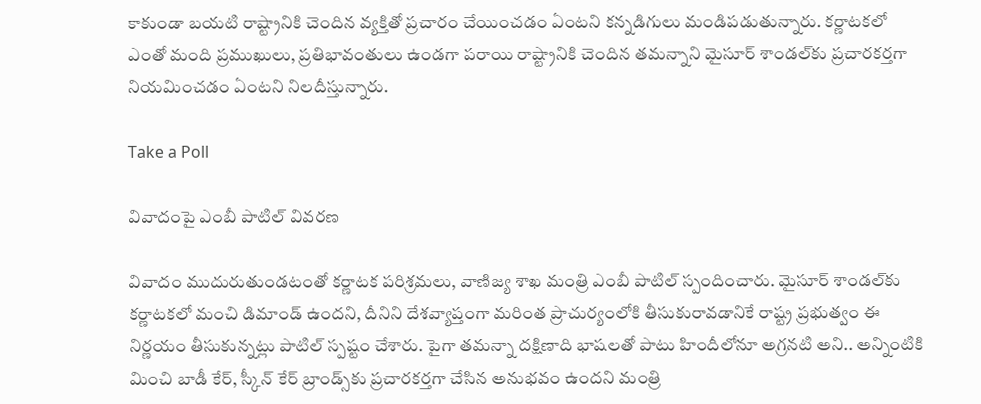కాకుండా బయటి రాష్ట్రానికి చెందిన వ్యక్తితో ప్రచారం చేయించడం ఏంటని కన్నడిగులు మండిపడుతున్నారు. కర్ణాటకలో ఎంతో మంది ప్రముఖులు, ప్రతిభావంతులు ఉండగా పరాయి రాష్ట్రానికి చెందిన తమన్నాని మైసూర్ శాండల్‌కు ప్రచారకర్తగా నియమించడం ఏంటని నిలదీస్తున్నారు.

Take a Poll

వివాదంపై ఎంబీ పాటిల్ వివరణ

వివాదం ముదురుతుండటంతో కర్ణాటక పరిశ్రమలు, వాణిజ్య శాఖ మంత్రి ఎంబీ పాటిల్ స్పందించారు. మైసూర్ శాండల్‌కు కర్ణాటకలో మంచి డిమాండ్ ఉందని, దీనిని దేశవ్యాప్తంగా మరింత ప్రాచుర్యంలోకి తీసుకురావడానికే రాష్ట్ర ప్రభుత్వం ఈ నిర్ణయం తీసుకున్నట్లు పాటిల్ స్పష్టం చేశారు. పైగా తమన్నా దక్షిణాది భాషలతో పాటు హిందీలోనూ అగ్రనటి అని.. అన్నింటికి మించి బాడీ కేర్, స్కీన్ కేర్ బ్రాండ్స్‌కు ప్రచారకర్తగా చేసిన అనుభవం ఉందని మంత్రి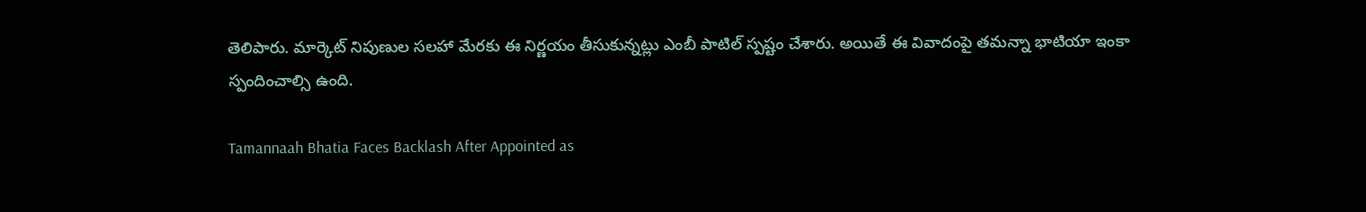తెలిపారు. మార్కెట్ నిపుణుల సలహా మేరకు ఈ నిర్ణయం తీసుకున్నట్లు ఎంబీ పాటిల్ స్పష్టం చేశారు. అయితే ఈ వివాదంపై తమన్నా భాటియా ఇంకా స్పందించాల్సి ఉంది.

Tamannaah Bhatia Faces Backlash After Appointed as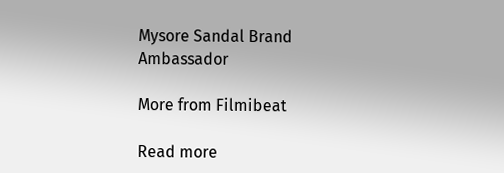Mysore Sandal Brand Ambassador

More from Filmibeat

Read more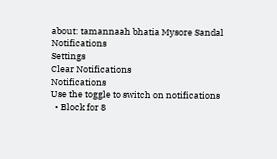about: tamannaah bhatia Mysore Sandal
Notifications
Settings
Clear Notifications
Notifications
Use the toggle to switch on notifications
  • Block for 8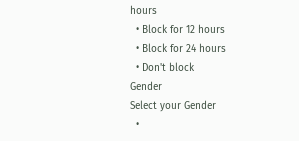hours
  • Block for 12 hours
  • Block for 24 hours
  • Don't block
Gender
Select your Gender
  •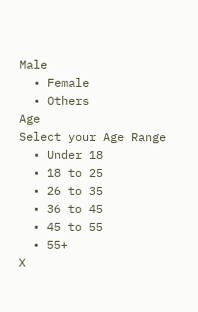Male
  • Female
  • Others
Age
Select your Age Range
  • Under 18
  • 18 to 25
  • 26 to 35
  • 36 to 45
  • 45 to 55
  • 55+
X